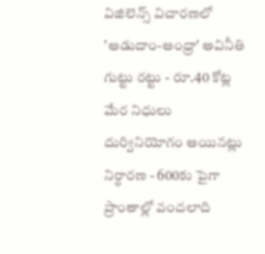విజిలెన్స్ విచారణలో 'ఆడుదాం-ఆంధ్రా' అవినీతి గుట్టు రట్టు - రూ.40 కోట్ల మేర నిధులు దుర్వినియోగం ఆయినట్లు నిర్ధారణ - 600కు పైగా ప్రాంతాల్లో వందలాది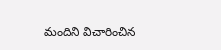మందిని విచారించిన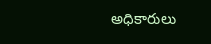అధికారులు